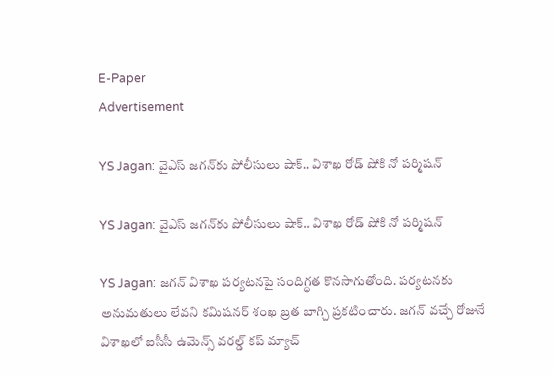E-Paper
Advertisement

YS Jagan: వైఎస్ జగన్‌కు పోలీసులు షాక్.. విశాఖ రోడ్ షోకి నో పర్మిషన్

YS Jagan: వైఎస్ జగన్‌కు పోలీసులు షాక్.. విశాఖ రోడ్ షోకి నో పర్మిషన్

YS Jagan: జగన్ విశాఖ పర్యటనపై సందిగ్ధత కొనసాగుతోంది. పర్యటనకు అనుమతులు లేవని కమిషనర్ శంఖ బ్రత బాగ్చి ప్రకటించారు. జగన్ వచ్చే రోజునే విశాఖలో ఐసీసీ ఉమెన్స్ వరల్డ్ కప్ మ్యాచ్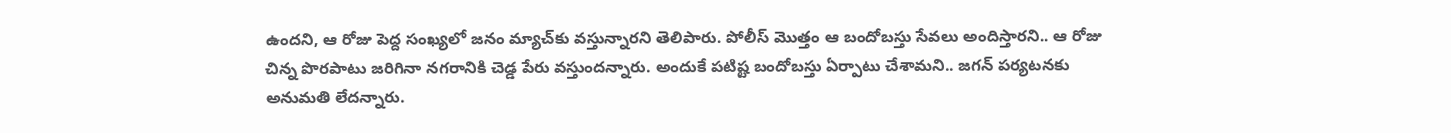ఉందని, ఆ రోజు పెద్ద సంఖ్యలో జనం మ్యాచ్‌కు వస్తున్నారని తెలిపారు. పోలీస్ మొత్తం ఆ బందోబస్తు సేవలు అందిస్తారని.. ఆ రోజు చిన్న పొరపాటు జరిగినా నగరానికి చెడ్డ పేరు వస్తుందన్నారు. అందుకే పటిష్ట బందోబస్తు ఏర్పాటు చేశామని.. జగన్ పర్యటనకు అనుమతి లేదన్నారు.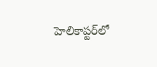హెలికాప్టర్‌లో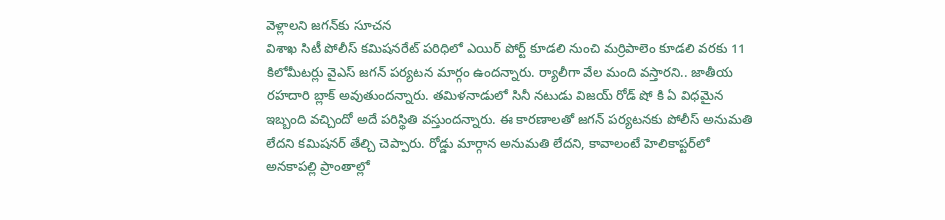వెళ్లాలని జగన్‌కు సూచన
విశాఖ సిటీ పోలీస్ కమిషనరేట్ పరిధిలో ఎయిర్ పోర్ట్ కూడలి నుంచి మర్రిపాలెం కూడలి వరకు 11 కిలోమీటర్లు వైఎస్ జగన్ పర్యటన మార్గం ఉందన్నారు. ర్యాలీగా వేల మంది వస్తారని.. జాతీయ రహదారి బ్లాక్ అవుతుందన్నారు. తమిళనాడులో సినీ నటుడు విజయ్ రోడ్ షో కి ఏ విధమైన ఇబ్బంది వచ్చిందో అదే పరిస్థితి వస్తుందన్నారు. ఈ కారణాలతో జగన్ పర్యటనకు పోలీస్ అనుమతి లేదని కమిషనర్ తేల్చి చెప్పారు. రోడ్డు మార్గాన అనుమతి లేదని, కావాలంటే హెలికాప్టర్‌లో అనకాపల్లి ప్రాంతాల్లో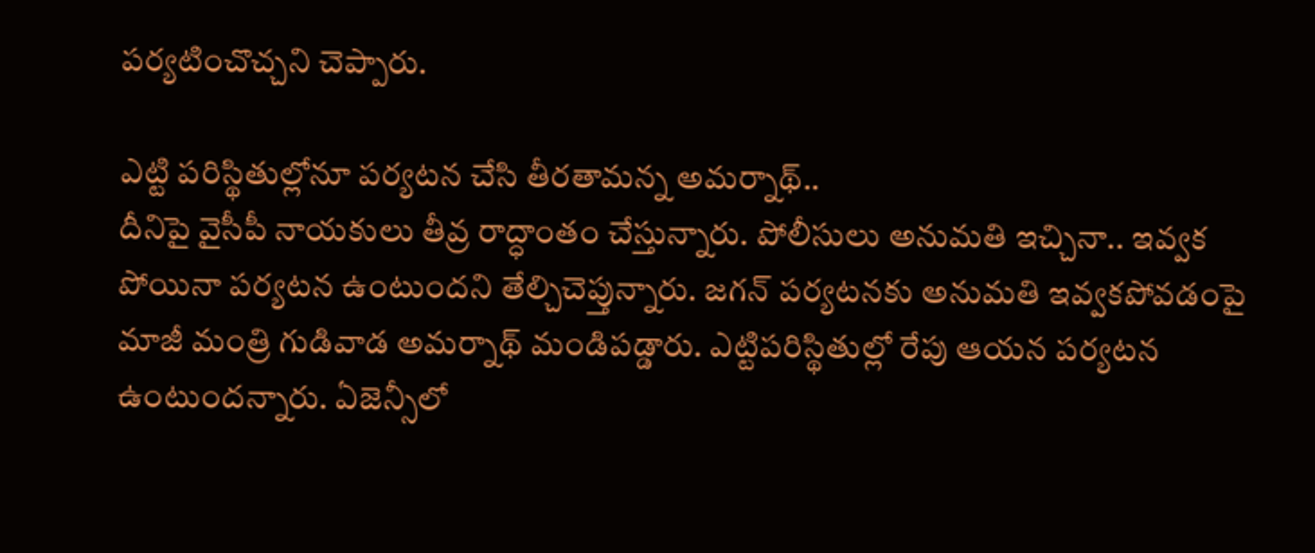పర్యటించొచ్చని చెప్పారు.

ఎట్టి పరిస్థితుల్లోనూ పర్యటన చేసి తీరతామన్న అమర్నాథ్..
దీనిపై వైసీపీ నాయకులు తీవ్ర రాద్ధాంతం చేస్తున్నారు. పోలీసులు అనుమతి ఇచ్చినా.. ఇవ్వక పోయినా పర్యటన ఉంటుందని తేల్చిచెప్తున్నారు. జగన్ పర్యటనకు అనుమతి ఇవ్వకపోవడంపై మాజీ మంత్రి గుడివాడ అమర్నాథ్ మండిపడ్డారు. ఎట్టిపరిస్థితుల్లో రేపు ఆయన పర్యటన ఉంటుందన్నారు. ఏజెన్సీలో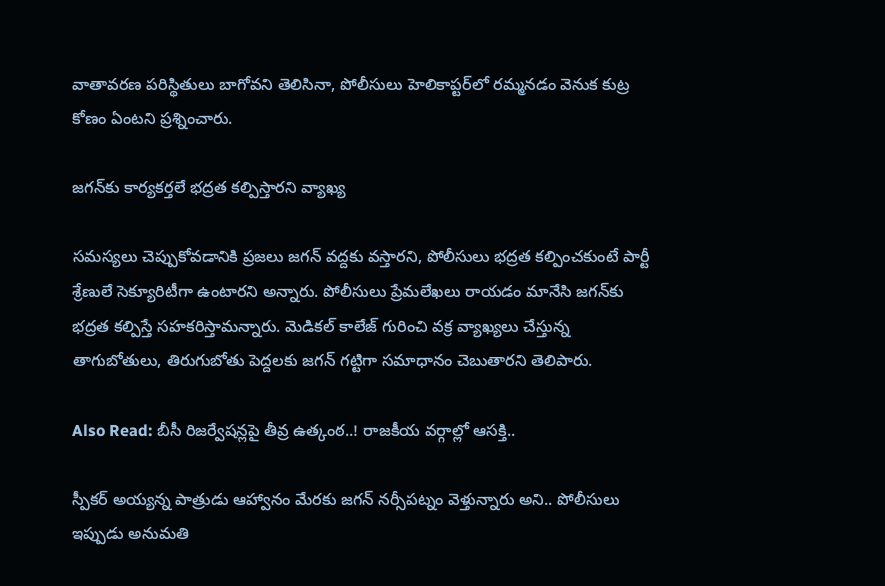వాతావరణ పరిస్థితులు బాగోవని తెలిసినా, పోలీసులు హెలికాప్టర్‌లో రమ్మనడం వెనుక కుట్ర కోణం ఏంటని ప్రశ్నించారు.

జగన్‌కు కార్యకర్తలే భద్రత కల్పిస్తారని వ్యాఖ్య

సమస్యలు చెప్పుకోవడానికి ప్రజలు జగన్ వద్దకు వస్తారని, పోలీసులు భద్రత కల్పించకుంటే పార్టీ శ్రేణులే సెక్యూరిటీగా ఉంటారని అన్నారు. పోలీసులు ప్రేమలేఖలు రాయడం మానేసి జగన్‌కు భద్రత కల్పిస్తే సహకరిస్తామన్నారు. మెడికల్ కాలేజ్ గురించి వక్ర వ్యాఖ్యలు చేస్తున్న తాగుబోతులు, తిరుగుబోతు పెద్దలకు జగన్ గట్టిగా సమాధానం చెబుతారని తెలిపారు.

Also Read: బీసీ రిజర్వేషన్లపై తీవ్ర ఉత్కంఠ..! రాజకీయ వర్గాల్లో ఆసక్తి..

స్పీకర్ అయ్యన్న పాత్రుడు ఆహ్వానం మేరకు జగన్ నర్సీపట్నం వెళ్తున్నారు అని.. పోలీసులు ఇప్పుడు అనుమతి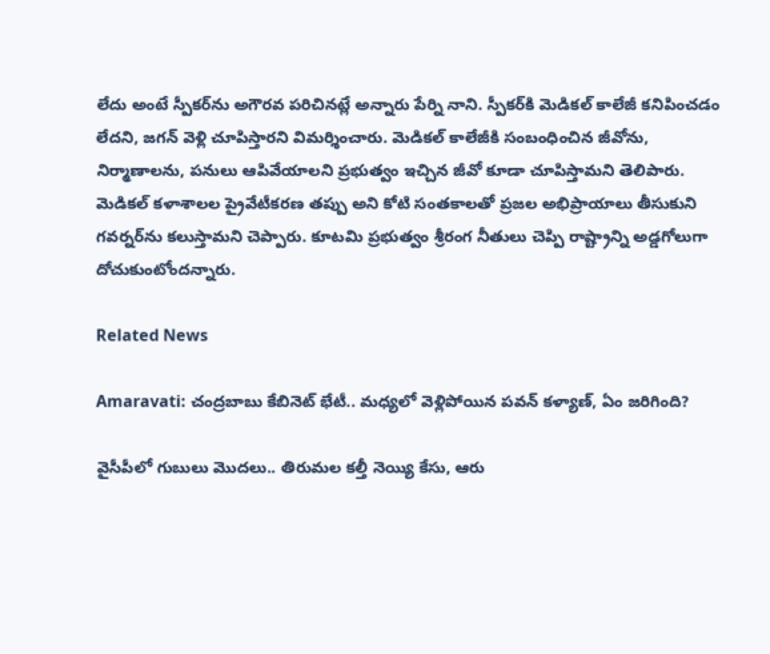లేదు అంటే స్పీకర్‌ను అగౌరవ పరిచినట్లే అన్నారు పేర్ని నాని. స్పీకర్‌కి మెడికల్ కాలేజీ కనిపించడం లేదని, జగన్ వెళ్లి చూపిస్తారని విమర్శించారు. మెడికల్ కాలేజీకి సంబంధించిన జీవోను, నిర్మాణాలను, పనులు ఆపివేయాలని ప్రభుత్వం ఇచ్చిన జీవో కూడా చూపిస్తామని తెలిపారు. మెడికల్ కళాశాలల ప్రైవేటీకరణ తప్పు అని కోటి సంతకాలతో ప్రజల అభిప్రాయాలు తీసుకుని గవర్నర్‌ను కలుస్తామని చెప్పారు. కూటమి ప్రభుత్వం శ్రీరంగ నీతులు చెప్పి రాష్ట్రాన్ని అడ్డగోలుగా దోచుకుంటోందన్నారు.

Related News

Amaravati: చంద్రబాబు కేబినెట్ భేటీ.. మధ్యలో వెళ్లిపోయిన పవన్ కళ్యాణ్, ఏం జరిగింది?

వైసీపీలో గుబులు మొదలు.. తిరుమల కల్తీ నెయ్యి కేసు, ఆరు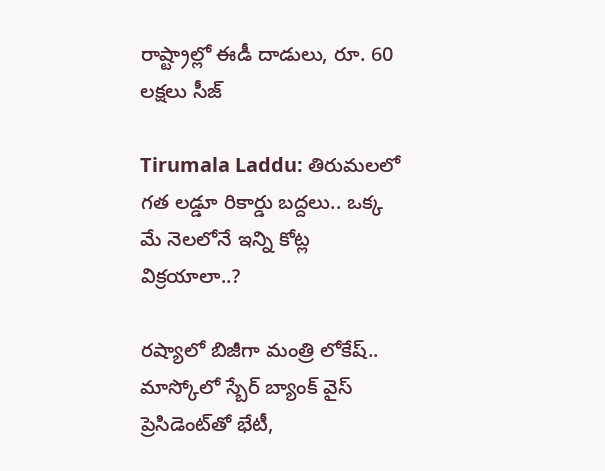రాష్ట్రాల్లో ఈడీ దాడులు, రూ. 60 లక్షలు సీజ్

Tirumala Laddu: తిరుమలలో గత లడ్డూ రికార్డు బద్దలు.. ఒక్క మే నెలలోనే ఇన్ని కోట్ల విక్రయాలా..?

రష్యాలో బిజీగా మంత్రి లోకేష్.. మాస్కోలో స్బేర్‌ బ్యాంక్ వైస్ ప్రెసిడెంట్‌తో భేటీ,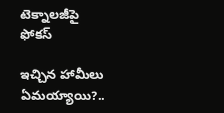టెక్నాలజీపై ఫోకస్

ఇచ్చిన హామీలు ఏమయ్యాయి?..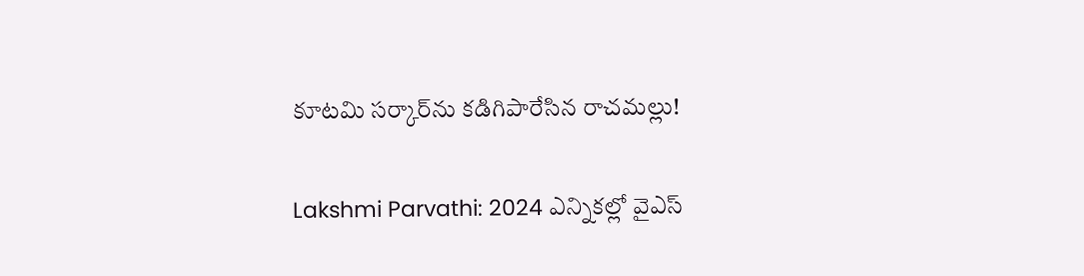కూటమి సర్కార్‌ను కడిగిపారేసిన రాచమల్లు!

Lakshmi Parvathi: 2024 ఎన్నికల్లో వైఎస్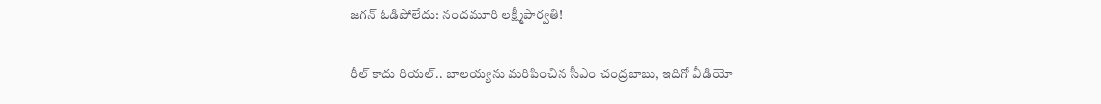జగన్ ఓడిపోలేదు: నందమూరి లక్ష్మీపార్వతి!

రీల్ కాదు రియల్.. బాలయ్యను మరిపించిన సీఎం చంద్రబాబు, ఇదిగో వీడియో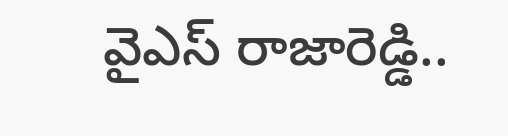వైఎస్ రాజారెడ్డి..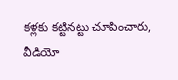కళ్లకు కట్టినట్టు చూపించారు, వీడియో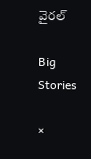వైరల్

Big Stories

×